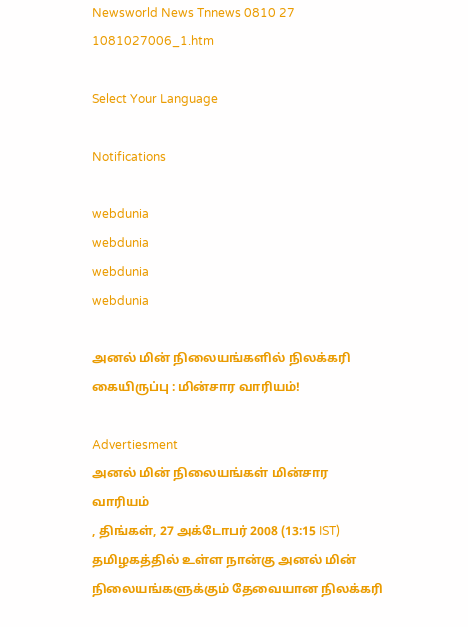Newsworld News Tnnews 0810 27 1081027006_1.htm

Select Your Language

Notifications

webdunia
webdunia
webdunia
webdunia

அனல் மின் நிலையங்களி‌ல் நிலக்கரி கையிருப்பு : மின்சார வாரியம்!

Advertiesment
அனல் மின் நிலையங்கள் மின்சார வாரியம்
, திங்கள், 27 அக்டோபர் 2008 (13:15 IST)
தமிழகத்தில் உள்ள நான்கு அனல் மின் நிலையங்களுக்கும் தேவையான நிலக்கரி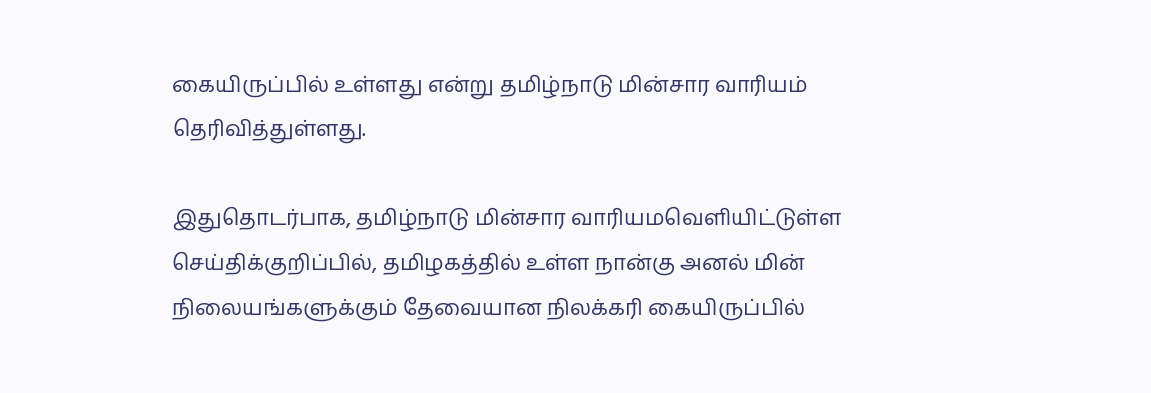கையிருப்பில் உள்ளது என்று தமிழ்நாடு மின்சார வாரியம் தெரிவித்துள்ளது.

இதுதொடர்பாக, தமிழ்நாடு மின்சார வாரியமவெளியிட்டு‌ள்ள செ‌ய்‌தி‌க்கு‌றி‌ப்‌பி‌ல், தமிழகத்தில் உள்ள நான்கு அனல் மின் நிலையங்களுக்கும் தேவையான நிலக்கரி கையிருப்பில்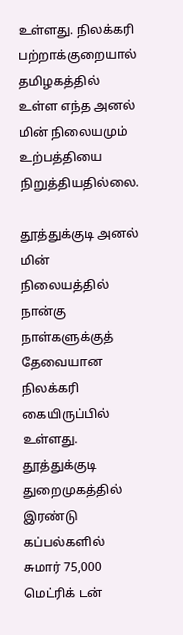உள்ளது. நிலக்கரி பற்றாக்குறையால் தமிழகத்தில் உள்ள எந்த அனல் மின் நிலையமும் உற்பத்தியை நிறுத்தியதில்லை.

தூத்துக்குடி அனல் மின் நிலையத்தில் நான்கு நாள்களுக்குத் தேவையான நிலக்கரி கையிருப்பில் உள்ளது. தூத்துக்குடி துறைமுகத்தில் இரண்டு கப்பல்களில் சுமார் 75,000 மெட்ரிக் டன்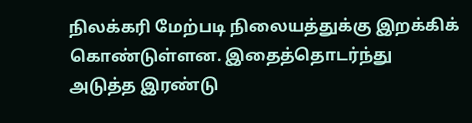நிலக்கரி மேற்படி நிலையத்துக்கு இறக்கிக் கொண்டுள்ளன. இதைத்தொடர்ந்து அடுத்த இரண்டு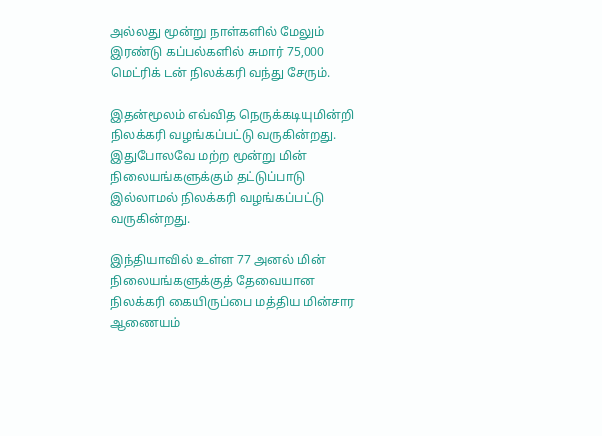அல்லது மூன்று நாள்களில் மேலும் இரண்டு கப்பல்களில் சுமார் 75,000 மெட்ரிக் டன் நிலக்கரி வந்து சேரும்.

இதன்மூலம் எவ்வித நெருக்கடியுமின்றி நிலக்கரி வழங்கப்பட்டு வருகின்றது. இதுபோலவே மற்ற மூன்று மின் நிலையங்களுக்கும் தட்டுப்பாடு இல்லாமல் நிலக்கரி வழங்கப்பட்டு வருகின்றது.

இந்தியாவில் உள்ள 77 அனல் மின் நிலையங்களுக்குத் தேவையான நிலக்கரி கையிருப்பை மத்திய மின்சார ஆணையம்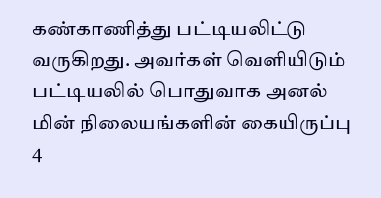கண்காணித்து பட்டியலிட்டு வருகிறது. அவர்கள் வெளியிடும் பட்டியலில் பொதுவாக அனல் மின் நிலையங்களின் கையிருப்பு 4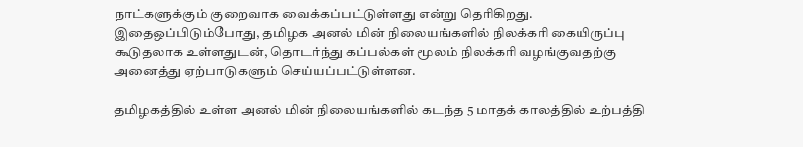நாட்களுக்கும் குறைவாக வைக்கப்பட்டுள்ளது என்று தெரிகிறது. இதைஒப்பிடும்போது, தமிழக அனல் மின் நிலையங்களில் நிலக்கரி கையிருப்பு கூடுதலாக உள்ளதுடன், தொடர்ந்து கப்பல்கள் மூலம் நிலக்கரி வழங்குவதற்கு அனைத்து ஏற்பாடுகளும் செய்யப்பட்டுள்ளன.

தமிழகத்தில் உள்ள அனல் மின் நிலையங்களில் கடந்த 5 மாதக் காலத்தில் உற்பத்தி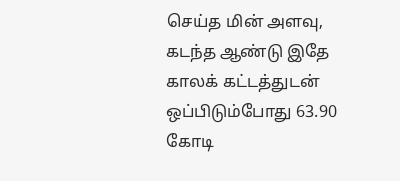செய்த மின் அளவு, கடந்த ஆண்டு இதே காலக் கட்டத்துடன் ஒப்பிடும்போது 63.90 கோடி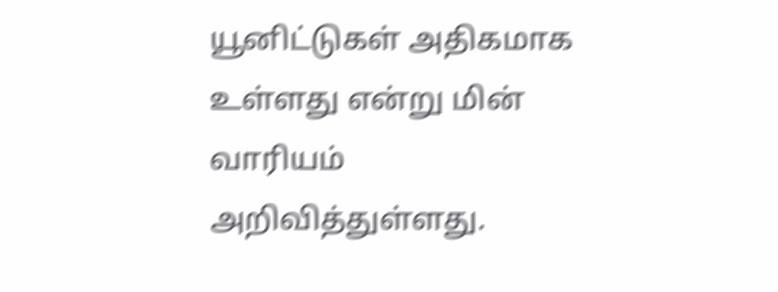யூனிட்டுகள் அதிகமாக உள்ளது என்று மின் வாரியம் அறிவித்துள்ளது.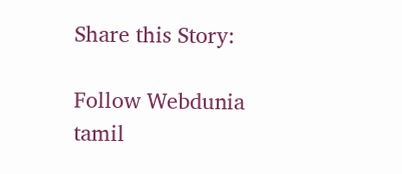Share this Story:

Follow Webdunia tamil